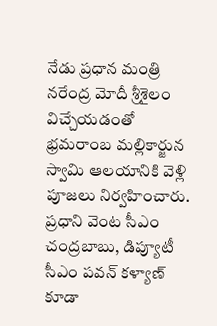నేడు ప్రధాన మంత్రి నరేంద్ర మోదీ శ్రీశైలం విచ్చేయడంతో భ్రమరాంబ మల్లికార్జున స్వామి ఆలయానికి వెళ్లి పూజలు నిర్వహించారు. ప్రధాని వెంట సీఎం చంద్రబాబు, డిప్యూటీ సీఎం పవన్ కళ్యాణ్ కూడా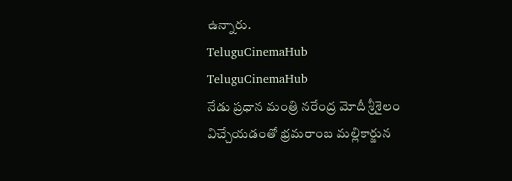ఉన్నారు.
TeluguCinemaHub
TeluguCinemaHub
నేడు ప్రధాన మంత్రి నరేంద్ర మోదీ శ్రీశైలం విచ్చేయడంతో భ్రమరాంబ మల్లికార్జున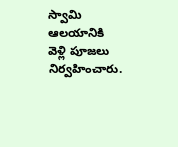స్వామి ఆలయానికి వెళ్లి పూజలు నిర్వహించారు.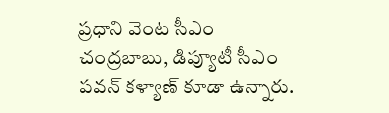ప్రధాని వెంట సీఎం చంద్రబాబు, డిప్యూటీ సీఎం పవన్ కళ్యాణ్ కూడా ఉన్నారు.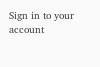Sign in to your account